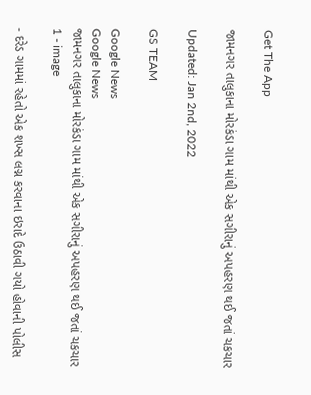Get The App

જામનગર તાલુકાના મોરકંડા ગામ માંથી એક સગીરાનું અપહરણ થઈ જતાં ચકચાર

Updated: Jan 2nd, 2022

GS TEAM

Google News
Google News
જામનગર તાલુકાના મોરકંડા ગામ માંથી એક સગીરાનું અપહરણ થઈ જતાં ચકચાર 1 - image

- દરેડ ગામમાં રહેતો એક શખ્સ લગ્ન કરવાના ઇરાદે ઉઠાવી ગયો હોવાની પોલીસ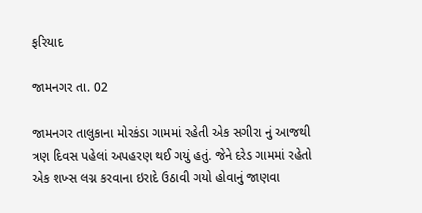ફરિયાદ

જામનગર તા. 02

જામનગર તાલુકાના મોરકંડા ગામમાં રહેતી એક સગીરા નું આજથી ત્રણ દિવસ પહેલાં અપહરણ થઈ ગયું હતું. જેને દરેડ ગામમાં રહેતો એક શખ્સ લગ્ન કરવાના ઇરાદે ઉઠાવી ગયો હોવાનું જાણવા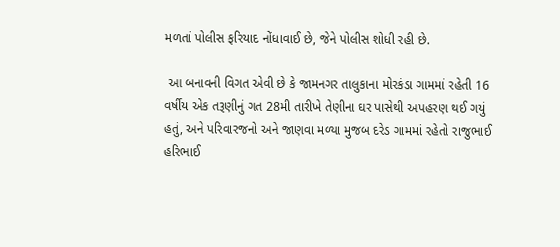મળતાં પોલીસ ફરિયાદ નોંધાવાઈ છે, જેને પોલીસ શોધી રહી છે.

 આ બનાવની વિગત એવી છે કે જામનગર તાલુકાના મોરકંડા ગામમાં રહેતી 16 વર્ષીય એક તરૂણીનું ગત 28મી તારીખે તેણીના ઘર પાસેથી અપહરણ થઈ ગયું હતું, અને પરિવારજનો અને જાણવા મળ્યા મુજબ દરેડ ગામમાં રહેતો રાજુભાઈ હરિભાઈ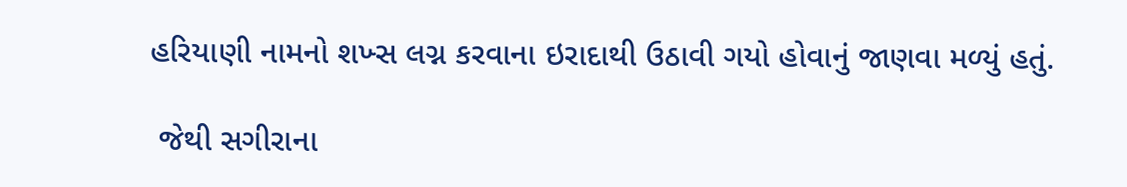હરિયાણી નામનો શખ્સ લગ્ન કરવાના ઇરાદાથી ઉઠાવી ગયો હોવાનું જાણવા મળ્યું હતું.

 જેથી સગીરાના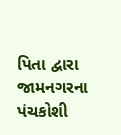પિતા દ્વારા જામનગરના પંચકોશી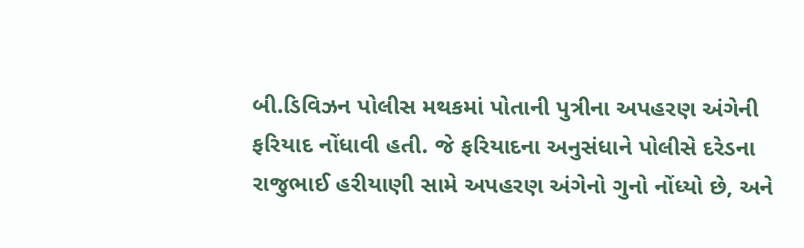બી.ડિવિઝન પોલીસ મથકમાં પોતાની પુત્રીના અપહરણ અંગેની ફરિયાદ નોંધાવી હતી. જે ફરિયાદના અનુસંધાને પોલીસે દરેડના રાજુભાઈ હરીયાણી સામે અપહરણ અંગેનો ગુનો નોંધ્યો છે, અને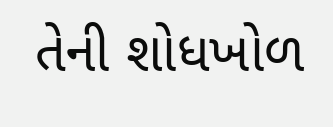તેની શોધખોળ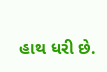હાથ ધરી છે.